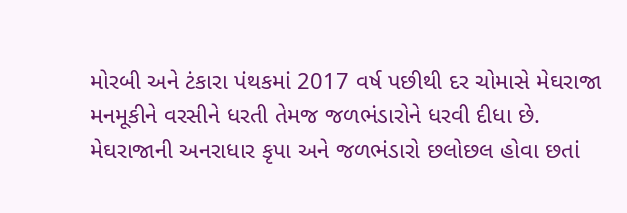મોરબી અને ટંકારા પંથકમાં 2017 વર્ષ પછીથી દર ચોમાસે મેઘરાજા મનમૂકીને વરસીને ધરતી તેમજ જળભંડારોને ધરવી દીધા છે. મેઘરાજાની અનરાધાર કૃપા અને જળભંડારો છલોછલ હોવા છતાં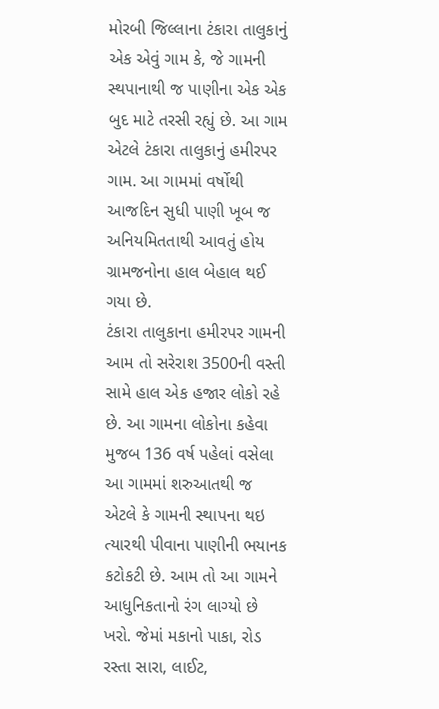મોરબી જિલ્લાના ટંકારા તાલુકાનું એક એવું ગામ કે, જે ગામની સ્થપાનાથી જ પાણીના એક એક બુદ માટે તરસી રહ્યું છે. આ ગામ એટલે ટંકારા તાલુકાનું હમીરપર ગામ. આ ગામમાં વર્ષોથી આજદિન સુધી પાણી ખૂબ જ અનિયમિતતાથી આવતું હોય ગ્રામજનોના હાલ બેહાલ થઈ ગયા છે.
ટંકારા તાલુકાના હમીરપર ગામની આમ તો સરેરાશ 3500ની વસ્તી સામે હાલ એક હજાર લોકો રહે છે. આ ગામના લોકોના કહેવા મુજબ 136 વર્ષ પહેલાં વસેલા આ ગામમાં શરુઆતથી જ એટલે કે ગામની સ્થાપના થઇ ત્યારથી પીવાના પાણીની ભયાનક કટોકટી છે. આમ તો આ ગામને આધુનિકતાનો રંગ લાગ્યો છે ખરો. જેમાં મકાનો પાકા, રોડ રસ્તા સારા, લાઈટ,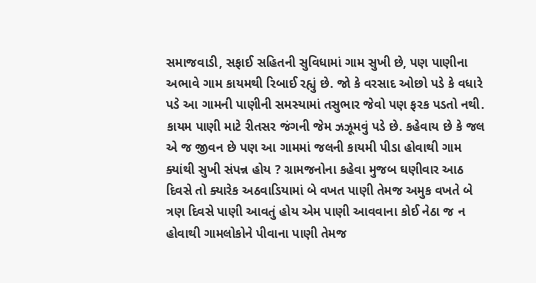સમાજવાડી, સફાઈ સહિતની સુવિધામાં ગામ સુખી છે, પણ પાણીના અભાવે ગામ કાયમથી રિબાઈ રહ્યું છે. જો કે વરસાદ ઓછો પડે કે વધારે પડે આ ગામની પાણીની સમસ્યામાં તસુભાર જેવો પણ ફરક પડતો નથી. કાયમ પાણી માટે રીતસર જંગની જેમ ઝઝૂમવું પડે છે. કહેવાય છે કે જલ એ જ જીવન છે પણ આ ગામમાં જલની કાયમી પીડા હોવાથી ગામ ક્યાંથી સુખી સંપન્ન હોય ? ગ્રામજનોના કહેવા મુજબ ઘણીવાર આઠ દિવસે તો ક્યારેક અઠવાડિયામાં બે વખત પાણી તેમજ અમુક વખતે બે ત્રણ દિવસે પાણી આવતું હોય એમ પાણી આવવાના કોઈ નેઠા જ ન હોવાથી ગામલોકોને પીવાના પાણી તેમજ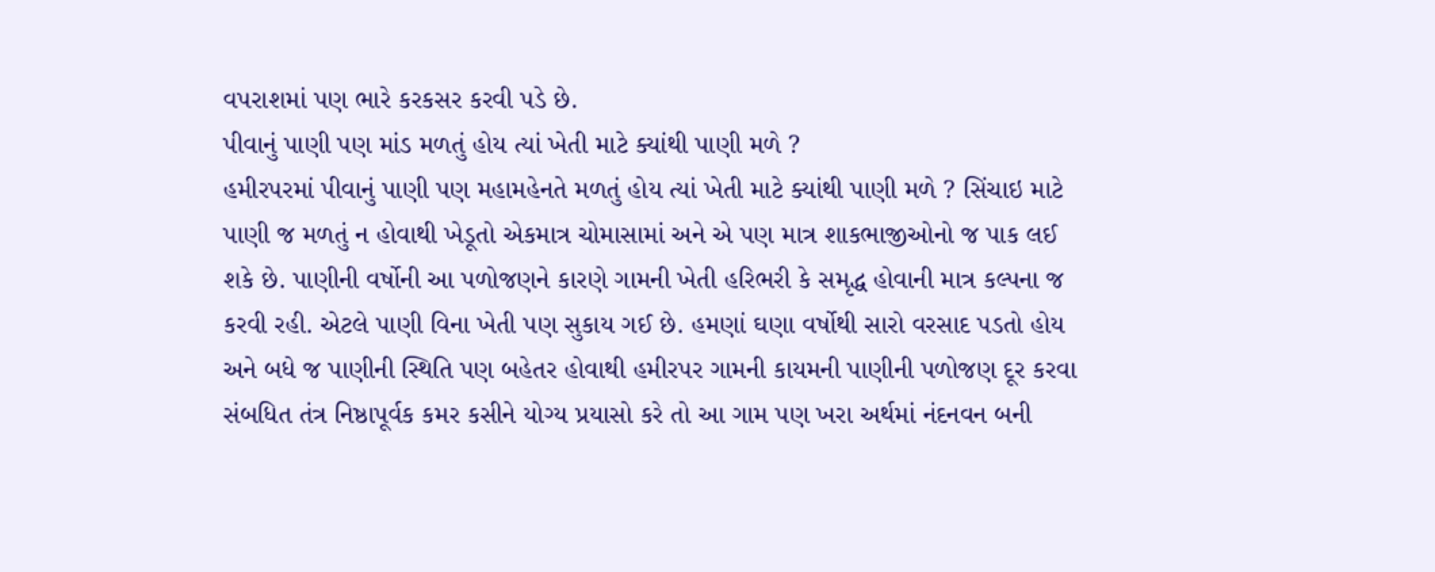વપરાશમાં પણ ભારે કરકસર કરવી પડે છે.
પીવાનું પાણી પણ માંડ મળતું હોય ત્યાં ખેતી માટે ક્યાંથી પાણી મળે ?
હમીરપરમાં પીવાનું પાણી પણ મહામહેનતે મળતું હોય ત્યાં ખેતી માટે ક્યાંથી પાણી મળે ? સિંચાઇ માટે પાણી જ મળતું ન હોવાથી ખેડૂતો એકમાત્ર ચોમાસામાં અને એ પણ માત્ર શાકભાજીઓનો જ પાક લઈ શકે છે. પાણીની વર્ષોની આ પળોજણને કારણે ગામની ખેતી હરિભરી કે સમૃદ્ધ હોવાની માત્ર કલ્પના જ કરવી રહી. એટલે પાણી વિના ખેતી પણ સુકાય ગઈ છે. હમણાં ઘણા વર્ષોથી સારો વરસાદ પડતો હોય અને બધે જ પાણીની સ્થિતિ પણ બહેતર હોવાથી હમીરપર ગામની કાયમની પાણીની પળોજણ દૂર કરવા સંબધિત તંત્ર નિષ્ઠાપૂર્વક કમર કસીને યોગ્ય પ્રયાસો કરે તો આ ગામ પણ ખરા અર્થમાં નંદનવન બની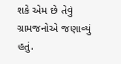શકે એમ છે તેવું ગ્રામજનોએ જણાવ્યું હતું.